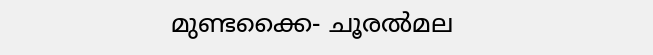മുണ്ടക്കൈ- ചൂരല്‍മല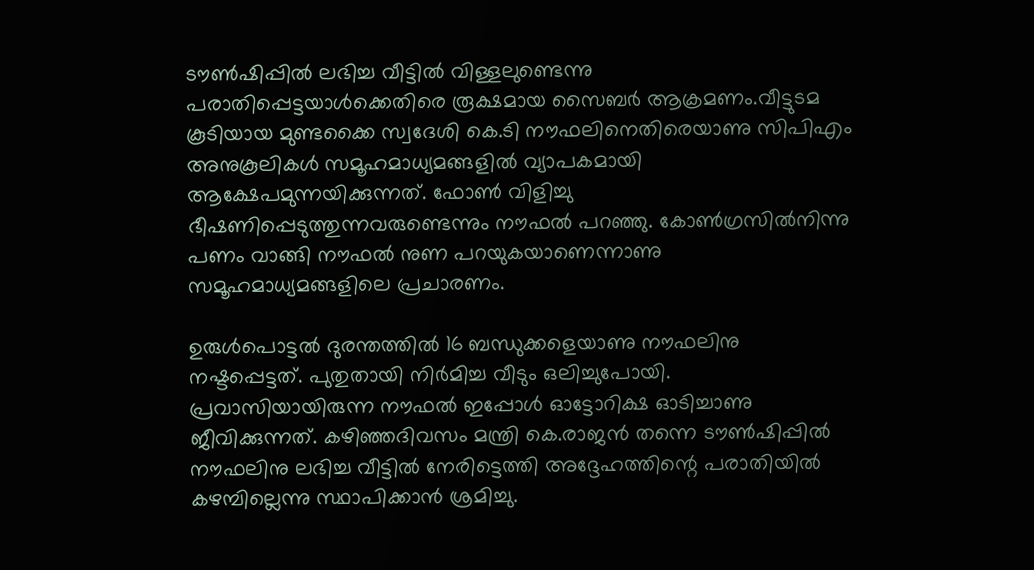ടൗണ്‍ഷിപ്പില്‍ ലഭിച്ച വീട്ടില്‍ വിള്ളലുണ്ടെന്നു പരാതിപ്പെട്ടയാള്‍ക്കെതിരെ രൂക്ഷമായ സൈബർ ആക്രമണം.വീട്ടുടമ കൂടിയായ മുണ്ടക്കൈ സ്വദേശി കെ.ടി നൗഫലിനെതിരെയാണു സിപിഎം അനുകൂലികള്‍ സമൂഹമാധ്യമങ്ങളില്‍ വ്യാപകമായി ആക്ഷേപമുന്നയിക്കുന്നത്. ഫോണ്‍ വിളിച്ചു ഭീഷണിപ്പെടുത്തുന്നവരുണ്ടെന്നും നൗഫല്‍ പറഞ്ഞു. കോണ്‍ഗ്രസില്‍നിന്നു പണം വാങ്ങി നൗഫല്‍ നുണ പറയുകയാണെന്നാണു സമൂഹമാധ്യമങ്ങളിലെ പ്രചാരണം.

ഉരുള്‍പൊട്ടല്‍ ദുരന്തത്തില്‍ 16 ബന്ധുക്കളെയാണു നൗഫലിനു നഷ്ടപ്പെട്ടത്. പുതുതായി നിർമിച്ച വീടും ഒലിച്ചുപോയി. പ്രവാസിയായിരുന്ന നൗഫല്‍ ഇപ്പോള്‍ ഓട്ടോറിക്ഷ ഓടിച്ചാണു ജീവിക്കുന്നത്. കഴിഞ്ഞദിവസം മന്ത്രി കെ.രാജൻ തന്നെ ടൗണ്‍ഷിപ്പില്‍ നൗഫലിനു ലഭിച്ച വീട്ടില്‍ നേരിട്ടെത്തി അദ്ദേഹത്തിന്റെ പരാതിയില്‍ കഴമ്പില്ലെന്നു സ്ഥാപിക്കാൻ ശ്രമിച്ചു.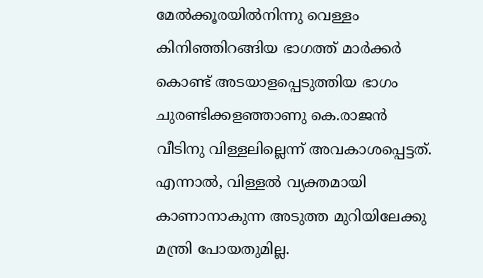മേല്‍ക്കൂരയില്‍നിന്നു വെള്ളം കിനിഞ്ഞിറങ്ങിയ ഭാഗത്ത് മാർക്കർ കൊണ്ട് അടയാളപ്പെടുത്തിയ ഭാഗം ചുരണ്ടിക്കളഞ്ഞാണു കെ.രാജൻ വീടിനു വിള്ളലില്ലെന്ന് അവകാശപ്പെട്ടത്. എന്നാല്‍, വിള്ളല്‍ വ്യക്തമായി കാണാനാകുന്ന അടുത്ത മുറിയിലേക്കു മന്ത്രി പോയതുമില്ല.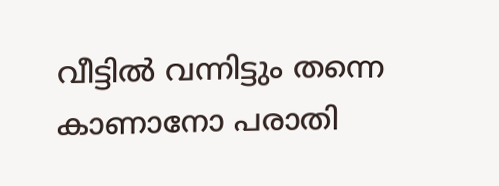വീട്ടില്‍ വന്നിട്ടും തന്നെ കാണാനോ പരാതി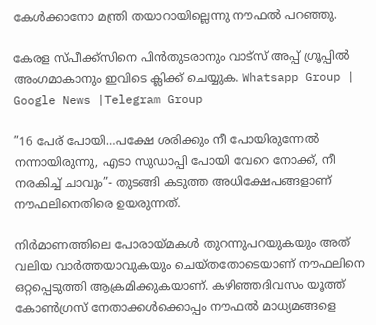കേള്‍ക്കാനോ മന്ത്രി തയാറായില്ലെന്നു നൗഫല്‍ പറഞ്ഞു.

കേരള സ്പീക്ക്സിനെ പിൻതുടരാനും വാട്സ് അപ്പ് ഗ്രൂപ്പിൽ അംഗമാകാനും ഇവിടെ ക്ലിക്ക് ചെയ്യുക. Whatsapp Group | Google News |Telegram Group

”16 പേര് പോയി…പക്ഷേ ശരിക്കും നീ പോയിരുന്നേല്‍ നന്നായിരുന്നു, എടാ സുഡാപ്പി പോയി വേറെ നോക്ക്, നീ നരകിച്ച്‌ ചാവും”- തുടങ്ങി കടുത്ത അധിക്ഷേപങ്ങളാണ് നൗഫലിനെതിരെ ഉയരുന്നത്.

നിർമാണത്തിലെ പോരായ്മകള്‍ തുറന്നുപറയുകയും അത് വലിയ വാർത്തയാവുകയും ചെയ്തതോടെയാണ് നൗഫലിനെ ഒറ്റപ്പെടുത്തി ആക്രമിക്കുകയാണ്. കഴിഞ്ഞദിവസം യൂത്ത് കോണ്‍ഗ്രസ് നേതാക്കള്‍ക്കൊപ്പം നൗഫല്‍ മാധ്യമങ്ങളെ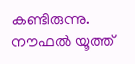കണ്ടിരുന്നു. നൗഫല്‍ യൂത്ത്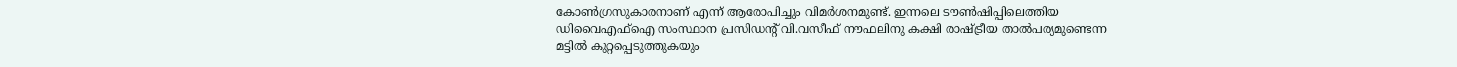കോണ്‍ഗ്രസുകാരനാണ് എന്ന് ആരോപിച്ചും വിമർശനമുണ്ട്. ഇന്നലെ ടൗണ്‍ഷിപ്പിലെത്തിയ ഡിവൈഎഫ്‌ഐ സംസ്ഥാന പ്രസിഡന്റ് വി.വസീഫ് നൗഫലിനു കക്ഷി രാഷ്ട്രീയ താല്‍പര്യമുണ്ടെന്ന മട്ടില്‍ കുറ്റപ്പെടുത്തുകയും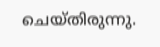ചെയ്തിരുന്നു.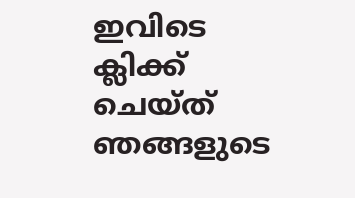ഇവിടെ ക്ലിക്ക് ചെയ്ത് ഞങ്ങളുടെ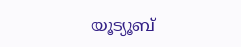യൂട്യൂബ്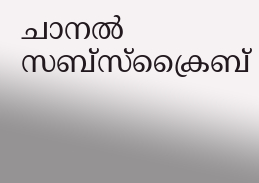ചാനൽ സബ്സ്ക്രൈബ്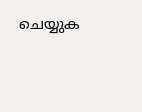ചെയ്യുക